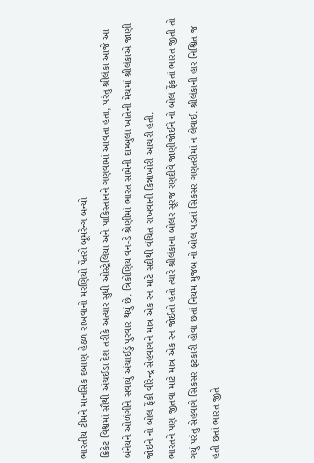ભારતીય ટીમને માનસિક દબાણ હેઠળ રાખવાનો મરણિયો પેંતરો બૂમરેન્ગ બન્યો
ક્રિકેટ વિશ્વમાં સૌથી અંચઈડા દેશ તરીકે અત્યાર સુધી ઓસ્ટ્રેલિયા અને પાકિસ્તાનને ગણવામાં આવતા હતા, પરંતુ શ્રીલંકા આજે આ બંનેયને ઓળંગીને સવાયું અંચાઈડું પુરવાર થયું છે. ત્રિકોણિય વન-ડે શ્રેણીમાં ભારત સામેની દામ્બુલા ખાતેની મેચમાં શ્રીલંકાએ જાણી જોઇને નો બોલ ફેંકી વીરેન્દ્ર સેહવાગને માત્ર એક રન માટે સદીથી વંચિત રાખવાની કિન્નાખોરી આચરી હતી.
ભારતને પણ જીતવા માટે માત્ર એક રન જોઈતો હતો ત્યારે શ્રીલંકાના બોલર સૂરજ રણદીવે જાણીજોઈને નો બોલ ફેંકતાં ભારત જીતી તો ગયું પરંતુ સેહવાગે સિકસર ફટકારી હોવા છતાં નિયમ મુજબ નો બોલ પડતાં સિકસર ગણતરીમાં ન લેવાઈ. શ્રીલંકાની હાર નિશ્વિત જ હતી છતાં ભારત જીતે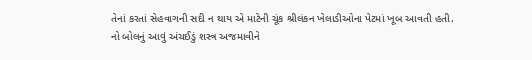તેનાં કરતાં સેહવાગની સદી ન થાય એ માટેની ચૂંક શ્રીલંકન ખેલાડીઓના પેટમાં ખૂબ આવતી હતી.
નો બોલનું આવું અંચઈડું શસ્ત્ર અજમાવીને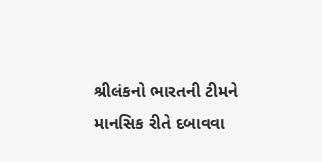શ્રીલંકનો ભારતની ટીમને માનસિક રીતે દબાવવા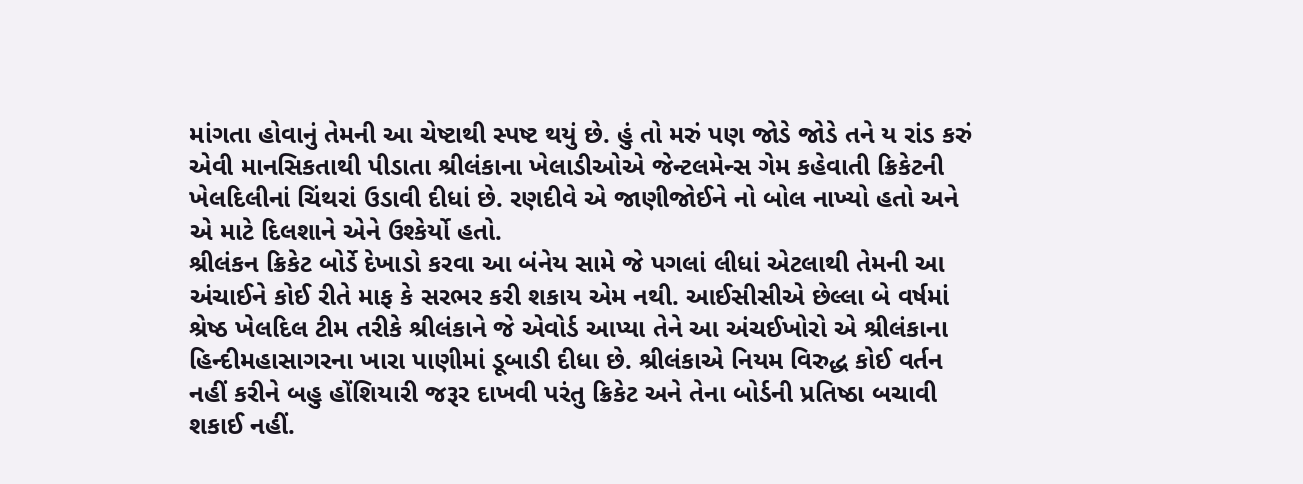માંગતા હોવાનું તેમની આ ચેષ્ટાથી સ્પષ્ટ થયું છે. હું તો મરું પણ જોડે જોડે તને ય રાંડ કરું એવી માનસિકતાથી પીડાતા શ્રીલંકાના ખેલાડીઓએ જેન્ટલમેન્સ ગેમ કહેવાતી ક્રિકેટની ખેલદિલીનાં ચિંથરાં ઉડાવી દીધાં છે. રણદીવે એ જાણીજોઈને નો બોલ નાખ્યો હતો અને એ માટે દિલશાને એને ઉશ્કેર્યો હતો.
શ્રીલંકન ક્રિકેટ બોર્ડે દેખાડો કરવા આ બંનેય સામે જે પગલાં લીધાં એટલાથી તેમની આ અંચાઈને કોઈ રીતે માફ કે સરભર કરી શકાય એમ નથી. આઈસીસીએ છેલ્લા બે વર્ષમાં શ્રેષ્ઠ ખેલદિલ ટીમ તરીકે શ્રીલંકાને જે એવોર્ડ આપ્યા તેને આ અંચઈખોરો એ શ્રીલંકાના હિન્દીમહાસાગરના ખારા પાણીમાં ડૂબાડી દીધા છે. શ્રીલંકાએ નિયમ વિરુદ્ધ કોઈ વર્તન નહીં કરીને બહુ હોંશિયારી જરૂર દાખવી પરંતુ ક્રિકેટ અને તેના બોર્ડની પ્રતિષ્ઠા બચાવી શકાઈ નહીં.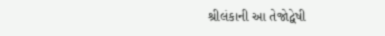શ્રીલંકાની આ તેજોદ્વેષી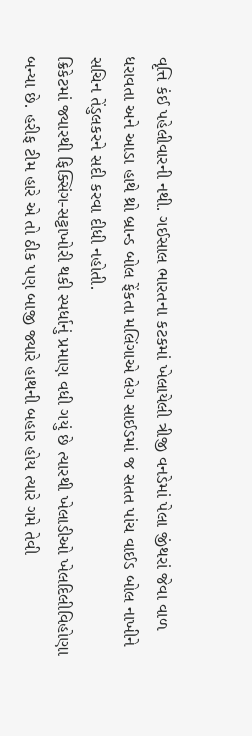વૃત્તિ કંઈ પહેલીવારની નથી. ગઈસાલ ભારતના કટકમાં ખેલાયેલી ત્રીજી વનડેમાં પેલા જીંથરાં જેવા વાળ ધરાવતા અને આડા હાથે થ્રો બ્રાન્ડ બોલ ફેંકતા મલિંગાએ લેગ સાઈડમાં જ સતત પાંચ વાઈડ બોલ નાખીને સચિન તેંડુલકરને સદી કરવા દીધી નહોતી.
ક્રિકેટમાં જ્યારથી ફિક્સિંગ-સટ્ટાખોરી થકી સ્પર્ધાનું પ્રમાણ વધી ગયું છે ત્યારથી ખેલાડીઓ ખેલદિલીવિહોણા બન્યા છે. હરીફ ટીમ હારે એ તો ઠીક પણ બાજી જ્યારે હાથની બહાર હોય ત્યારે ગમે તેવી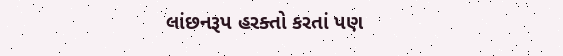લાંછનરૂપ હરક્તો કરતાં પણ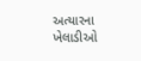અત્યારના ખેલાડીઓ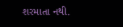શરમાતા નથી.